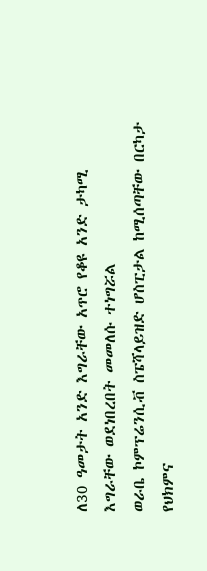ለ30 ዓመታት አንድ እግራቸው አጥሮ የቆዩ አንድ ታካሚ እግራቸው ወደነበረበት መመለሱ ተነግሯል
ወራቤ ኮምፕሬንሲቭ ስፔሻላይዝድ ሆስፒታል ከሚሰጣቸው በርካታ የህክምና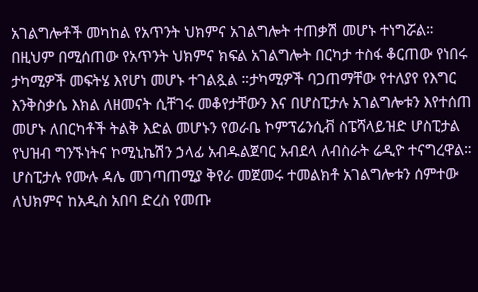አገልግሎቶች መካከል የአጥንት ህክምና አገልግሎት ተጠቃሽ መሆኑ ተነግሯል። በዚህም በሚሰጠው የአጥንት ህክምና ክፍል አገልግሎት በርካታ ተስፋ ቆርጠው የነበሩ ታካሚዎች መፍትሄ እየሆነ መሆኑ ተገልጿል ።ታካሚዎች ባጋጠማቸው የተለያየ የእግር እንቅስቃሴ እክል ለዘመናት ሲቸገሩ መቆየታቸውን እና በሆስፒታሉ አገልግሎቱን እየተሰጠ መሆኑ ለበርካቶች ትልቅ እድል መሆኑን የወራቤ ኮምፕሬንሲቭ ስፔሻላይዝድ ሆስፒታል የህዝብ ግንኙነትና ኮሚኒኬሽን ኃላፊ አብዱልጀባር አብደላ ለብስራት ሬዲዮ ተናግረዋል።
ሆስፒታሉ የሙሉ ዳሌ መገጣጠሚያ ቅየራ መጀመሩ ተመልክቶ አገልግሎቱን ሰምተው ለህክምና ከአዲስ አበባ ድረስ የመጡ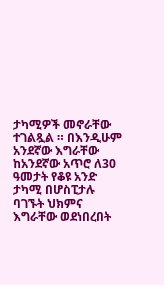ታካሚዎች መኖራቸው ተገልጿል ። በእንዲሁም አንደኛው እግራቸው ከአንደኛው አጥሮ ለ30 ዓመታት የቆዩ አንድ ታካሚ በሆስፒታሉ ባገኙት ህክምና እግራቸው ወደነበረበት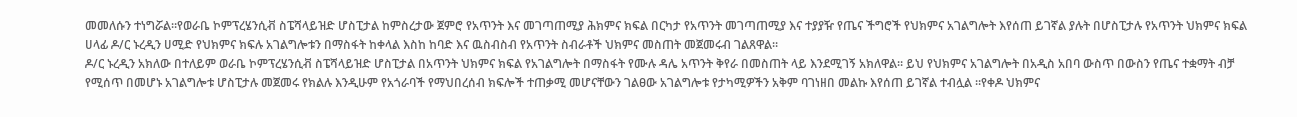መመለሱን ተነግሯል።የወራቤ ኮምፕረሄንሲቭ ስፔሻላይዝድ ሆስፒታል ከምስረታው ጀምሮ የአጥንት እና መገጣጠሚያ ሕክምና ክፍል በርካታ የአጥንት መገጣጠሚያ እና ተያያዥ የጤና ችግሮች የህክምና አገልግሎት እየሰጠ ይገኛል ያሉት በሆስፒታሉ የአጥንት ህክምና ክፍል ሀላፊ ዶ/ር ኑረዲን ሀሚድ የህክምና ክፍሉ አገልግሎቱን በማስፋት ከቀላል እስከ ከባድ እና ዉስብስብ የአጥንት ስብራቶች ህክምና መስጠት መጀመሩብ ገልጸዋል።
ዶ/ር ኑረዲን አክለው በተለይም ወራቤ ኮምፕረሄንሲቭ ስፔሻላይዝድ ሆስፒታል በአጥንት ህክምና ክፍል የአገልግሎት በማስፋት የሙሉ ዳሌ አጥንት ቅየራ በመስጠት ላይ እንደሚገኝ አክለዋል። ይህ የህክምና አገልግሎት በአዲስ አበባ ውስጥ በውስን የጤና ተቋማት ብቻ የሚሰጥ በመሆኑ አገልግሎቱ ሆስፒታሉ መጀመሩ የክልሉ እንዲሁም የአጎራባች የማህበረሰብ ክፍሎች ተጠቃሚ መሆናቸውን ገልፀው አገልግሎቱ የታካሚዎችን አቅም ባገነዘበ መልኩ እየሰጠ ይገኛል ተብሏል ።የቀዶ ህክምና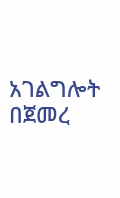አገልግሎት በጀመረ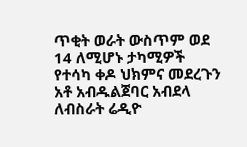ጥቂት ወራት ውስጥም ወደ 14 ለሚሆኑ ታካሚዎች የተሳካ ቀዶ ህክምና መደረጉን አቶ አብዱልጀባር አብደላ ለብስራት ሬዲዮ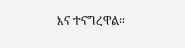እና ተናግረዋል።